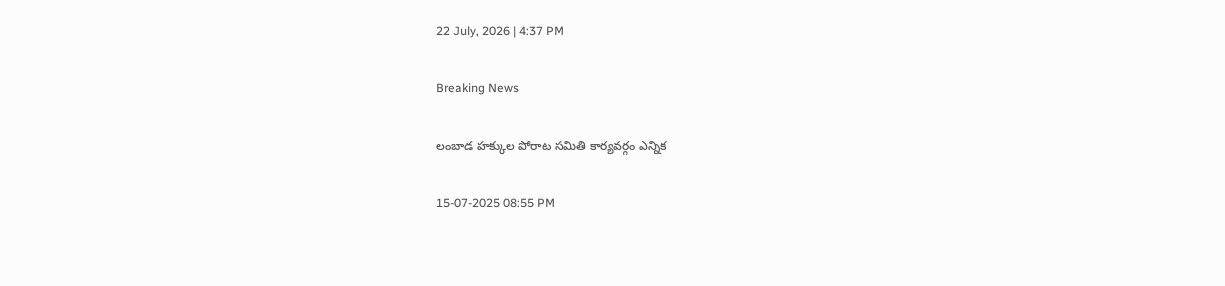22 July, 2026 | 4:37 PM

Breaking News

లంబాడ హక్కుల పోరాట సమితి కార్యవర్గం ఎన్నిక

15-07-2025 08:55 PM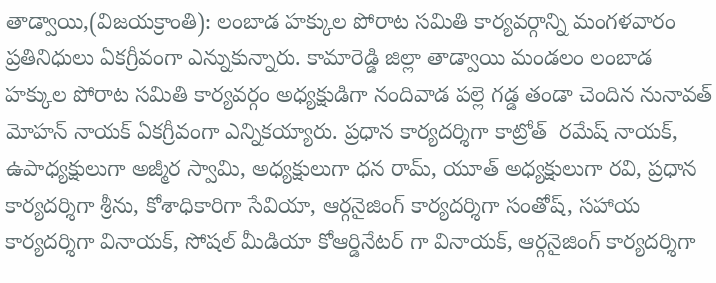తాడ్వాయి,(విజయక్రాంతి): లంబాడ హక్కుల పోరాట సమితి కార్యవర్గాన్ని మంగళవారం ప్రతినిధులు ఏకగ్రీవంగా ఎన్నుకున్నారు. కామారెడ్డి జిల్లా తాడ్వాయి మండలం లంబాడ హక్కుల పోరాట సమితి కార్యవర్గం అధ్యక్షుడిగా నందివాడ పల్లె గడ్డ తండా చెందిన నునావత్ మోహన్ నాయక్ ఏకగ్రీవంగా ఎన్నికయ్యారు. ప్రధాన కార్యదర్శిగా కాట్రోత్  రమేష్ నాయక్, ఉపాధ్యక్షులుగా అజ్మీర స్వామి, అధ్యక్షులుగా ధన రామ్, యూత్ అధ్యక్షులుగా రవి, ప్రధాన కార్యదర్శిగా శ్రీను, కోశాధికారిగా సేవియా, ఆర్గనైజింగ్ కార్యదర్శిగా సంతోష్, సహాయ కార్యదర్శిగా వినాయక్, సోషల్ మీడియా కోఆర్డినేటర్ గా వినాయక్, ఆర్గనైజింగ్ కార్యదర్శిగా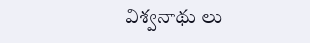విశ్వనాథు లు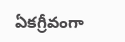ఏకగ్రీవంగా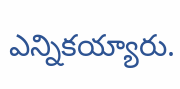ఎన్నికయ్యారు.